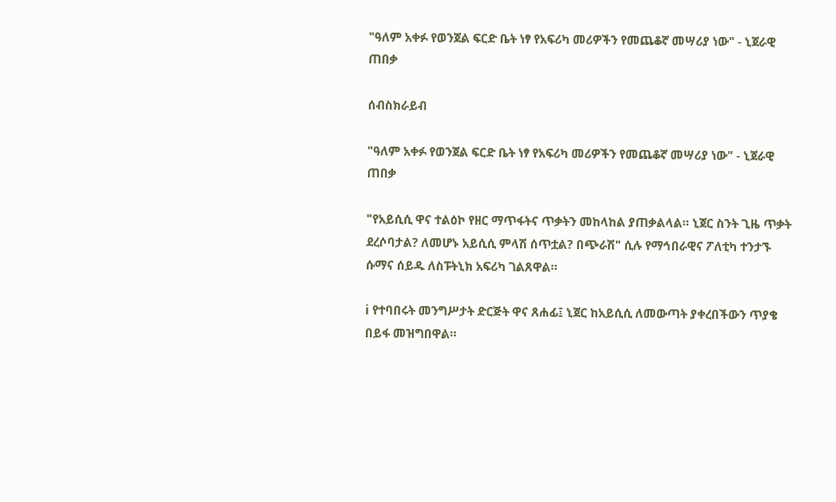"ዓለም አቀፉ የወንጀል ፍርድ ቤት ነፃ የአፍሪካ መሪዎችን የመጨቆኛ መሣሪያ ነው" - ኒጀራዊ ጠበቃ

ሰብስክራይብ

"ዓለም አቀፉ የወንጀል ፍርድ ቤት ነፃ የአፍሪካ መሪዎችን የመጨቆኛ መሣሪያ ነው" - ኒጀራዊ ጠበቃ

"የአይሲሲ ዋና ተልዕኮ የዘር ማጥፋትና ጥቃትን መከላከል ያጠቃልላል። ኒጀር ስንት ጊዜ ጥቃት ደረሶባታል? ለመሆኑ አይሲሲ ምላሽ ሰጥቷል? በጭራሽ" ሲሉ የማኅበራዊና ፖለቲካ ተንታኙ ሱማና ሰይዱ ለስፑትኒክ አፍሪካ ገልጸዋል።

ℹ የተባበሩት መንግሥታት ድርጅት ዋና ጸሐፊ፤ ኒጀር ከአይሲሲ ለመውጣት ያቀረበችውን ጥያቄ በይፋ መዝግበዋል።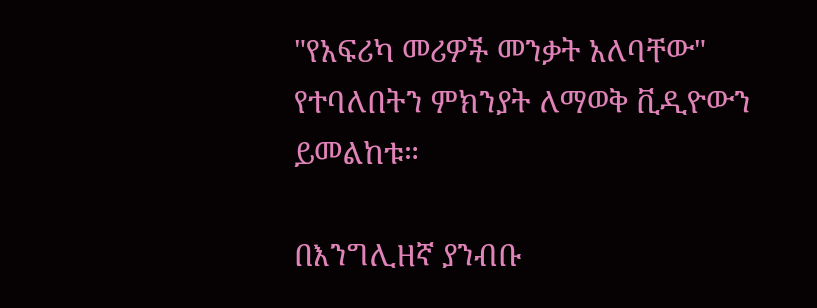"የአፍሪካ መሪዎች መንቃት አለባቸው" የተባለበትን ምክንያት ለማወቅ ቪዲዮውን ይመልከቱ።

በእንግሊዘኛ ያንብቡ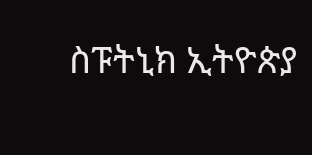ስፑትኒክ ኢትዮጵያ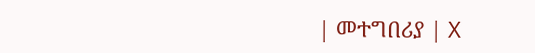| መተግበሪያ | X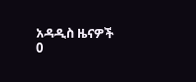አዳዲስ ዜናዎች
0